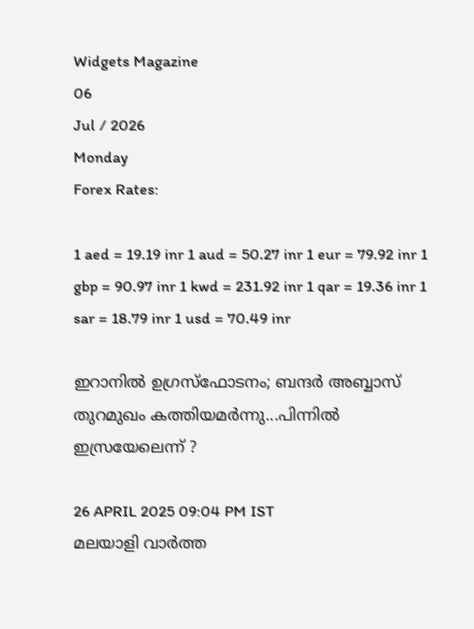Widgets Magazine
06
Jul / 2026
Monday
Forex Rates:

1 aed = 19.19 inr 1 aud = 50.27 inr 1 eur = 79.92 inr 1 gbp = 90.97 inr 1 kwd = 231.92 inr 1 qar = 19.36 inr 1 sar = 18.79 inr 1 usd = 70.49 inr

ഇറാനില്‍ ഉഗ്രസ്‌ഫോടനം; ബന്ദര്‍ അബ്ബാസ് തുറമുഖം കത്തിയമര്‍ന്നു...പിന്നില്‍ ഇസ്രയേലെന്ന് ?

26 APRIL 2025 09:04 PM IST
മലയാളി വാര്‍ത്ത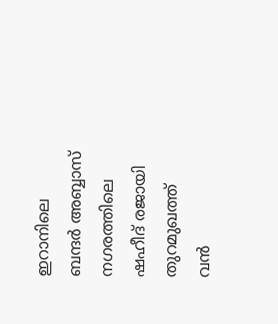ഇറാനിലെ ബന്ദര്‍ അബ്ബാസ് നഗരത്തിലെ ഷഹീദ് രജായി തുറമുഖത്ത് വന്‍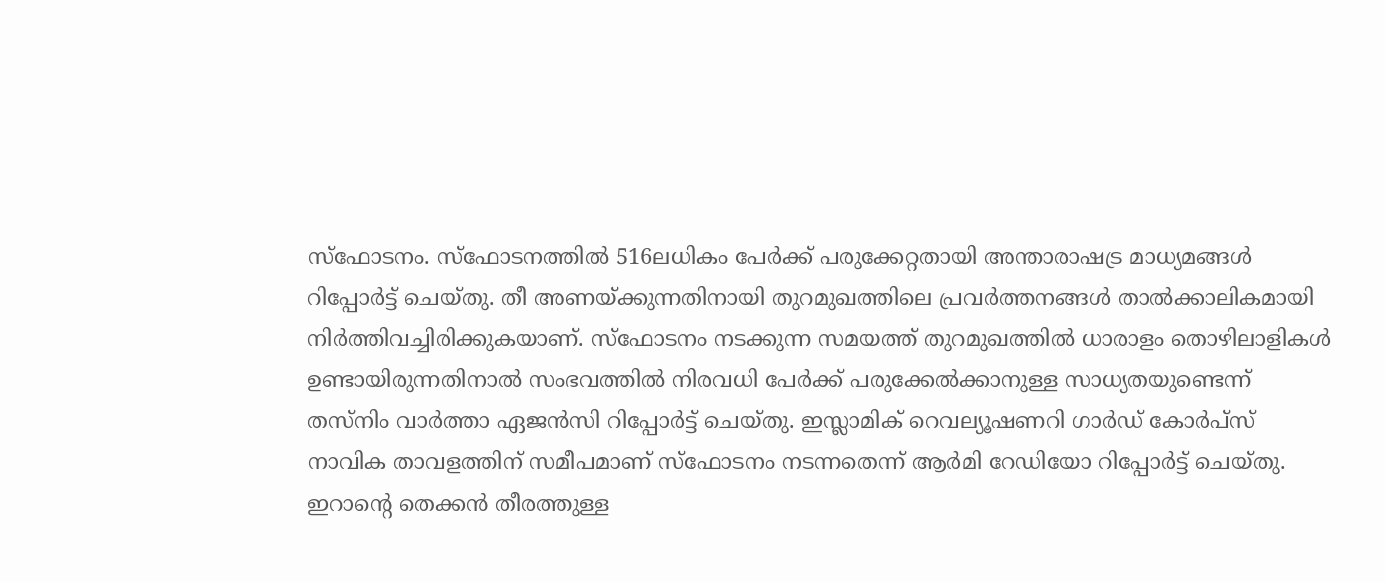സ്‌ഫോടനം. സ്‌ഫോടനത്തില്‍ 516ലധികം പേര്‍ക്ക് പരുക്കേറ്റതായി അന്താരാഷട്ര മാധ്യമങ്ങള്‍ റിപ്പോര്‍ട്ട് ചെയ്തു. തീ അണയ്ക്കുന്നതിനായി തുറമുഖത്തിലെ പ്രവര്‍ത്തനങ്ങള്‍ താല്‍ക്കാലികമായി നിര്‍ത്തിവച്ചിരിക്കുകയാണ്. സ്‌ഫോടനം നടക്കുന്ന സമയത്ത് തുറമുഖത്തില്‍ ധാരാളം തൊഴിലാളികള്‍ ഉണ്ടായിരുന്നതിനാല്‍ സംഭവത്തില്‍ നിരവധി പേര്‍ക്ക് പരുക്കേല്‍ക്കാനുള്ള സാധ്യതയുണ്ടെന്ന് തസ്‌നിം വാര്‍ത്താ ഏജന്‍സി റിപ്പോര്‍ട്ട് ചെയ്തു. ഇസ്ലാമിക് റെവല്യൂഷണറി ഗാര്‍ഡ് കോര്‍പ്‌സ് നാവിക താവളത്തിന് സമീപമാണ് സ്‌ഫോടനം നടന്നതെന്ന് ആര്‍മി റേഡിയോ റിപ്പോര്‍ട്ട് ചെയ്തു. ഇറാന്റെ തെക്കന്‍ തീരത്തുള്ള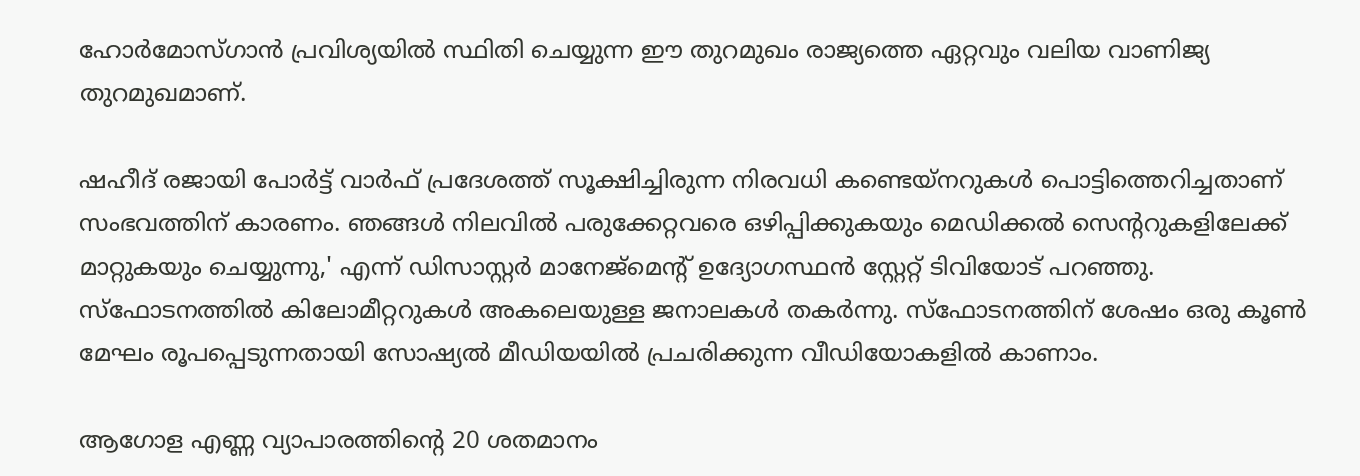ഹോര്‍മോസ്ഗാന്‍ പ്രവിശ്യയില്‍ സ്ഥിതി ചെയ്യുന്ന ഈ തുറമുഖം രാജ്യത്തെ ഏറ്റവും വലിയ വാണിജ്യ തുറമുഖമാണ്.

ഷഹീദ് രജായി പോര്‍ട്ട് വാര്‍ഫ് പ്രദേശത്ത് സൂക്ഷിച്ചിരുന്ന നിരവധി കണ്ടെയ്‌നറുകള്‍ പൊട്ടിത്തെറിച്ചതാണ് സംഭവത്തിന് കാരണം. ഞങ്ങള്‍ നിലവില്‍ പരുക്കേറ്റവരെ ഒഴിപ്പിക്കുകയും മെഡിക്കല്‍ സെന്ററുകളിലേക്ക് മാറ്റുകയും ചെയ്യുന്നു,' എന്ന് ഡിസാസ്റ്റര്‍ മാനേജ്‌മെന്റ് ഉദ്യോഗസ്ഥന്‍ സ്റ്റേറ്റ് ടിവിയോട് പറഞ്ഞു. സ്‌ഫോടനത്തില്‍ കിലോമീറ്ററുകള്‍ അകലെയുള്ള ജനാലകള്‍ തകര്‍ന്നു. സ്‌ഫോടനത്തിന് ശേഷം ഒരു കൂണ്‍ മേഘം രൂപപ്പെടുന്നതായി സോഷ്യല്‍ മീഡിയയില്‍ പ്രചരിക്കുന്ന വീഡിയോകളില്‍ കാണാം.

ആഗോള എണ്ണ വ്യാപാരത്തിന്റെ 20 ശതമാനം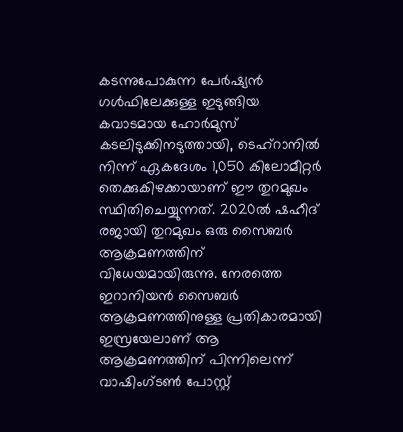കടന്നുപോകുന്ന പേര്‍ഷ്യന്‍ ഗള്‍ഫിലേക്കുള്ള ഇടുങ്ങിയ കവാടമായ ഹോര്‍മുസ് കടലിടുക്കിനടുത്തായി, ടെഹ്‌റാനില്‍ നിന്ന് ഏകദേശം 1,050 കിലോമീറ്റര്‍ തെക്കുകിഴക്കായാണ് ഈ തുറമുഖം സ്ഥിതിചെയ്യുന്നത്. 2020ല്‍ ഷഹീദ് രജായി തുറമുഖം ഒരു സൈബര്‍ ആക്രമണത്തിന് വിധേയമായിരുന്നു. നേരത്തെ ഇറാനിയന്‍ സൈബര്‍ ആക്രമണത്തിനുള്ള പ്രതികാരമായി ഇസ്രയേലാണ് ആ ആക്രമണത്തിന് പിന്നിലെന്ന് വാഷിംഗ്ടണ്‍ പോസ്റ്റ്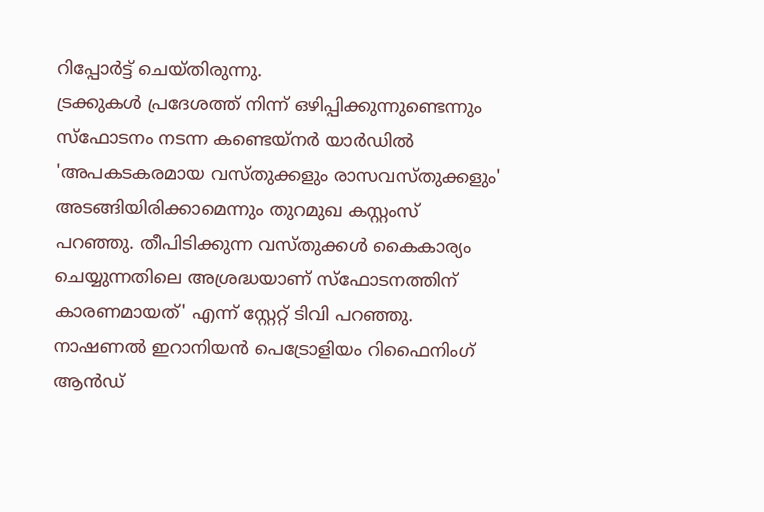റിപ്പോര്‍ട്ട് ചെയ്തിരുന്നു.
ട്രക്കുകള്‍ പ്രദേശത്ത് നിന്ന് ഒഴിപ്പിക്കുന്നുണ്ടെന്നും സ്‌ഫോടനം നടന്ന കണ്ടെയ്‌നര്‍ യാര്‍ഡില്‍ 'അപകടകരമായ വസ്തുക്കളും രാസവസ്തുക്കളും' അടങ്ങിയിരിക്കാമെന്നും തുറമുഖ കസ്റ്റംസ് പറഞ്ഞു. തീപിടിക്കുന്ന വസ്തുക്കള്‍ കൈകാര്യം ചെയ്യുന്നതിലെ അശ്രദ്ധയാണ് സ്‌ഫോടനത്തിന് കാരണമായത്' എന്ന് സ്റ്റേറ്റ് ടിവി പറഞ്ഞു. നാഷണല്‍ ഇറാനിയന്‍ പെട്രോളിയം റിഫൈനിംഗ് ആന്‍ഡ്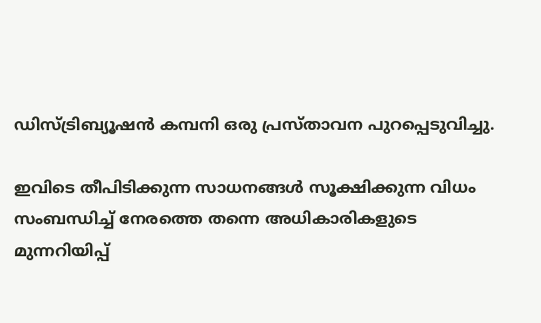ഡിസ്ട്രിബ്യൂഷന്‍ കമ്പനി ഒരു പ്രസ്താവന പുറപ്പെടുവിച്ചു.

ഇവിടെ തീപിടിക്കുന്ന സാധനങ്ങള്‍ സൂക്ഷിക്കുന്ന വിധം സംബന്ധിച്ച് നേരത്തെ തന്നെ അധികാരികളുടെ മുന്നറിയിപ്പ്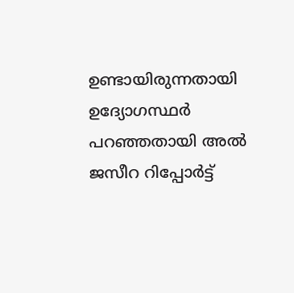ഉണ്ടായിരുന്നതായി ഉദ്യോഗസ്ഥര്‍ പറഞ്ഞതായി അല്‍ ജസീറ റിപ്പോര്‍ട്ട്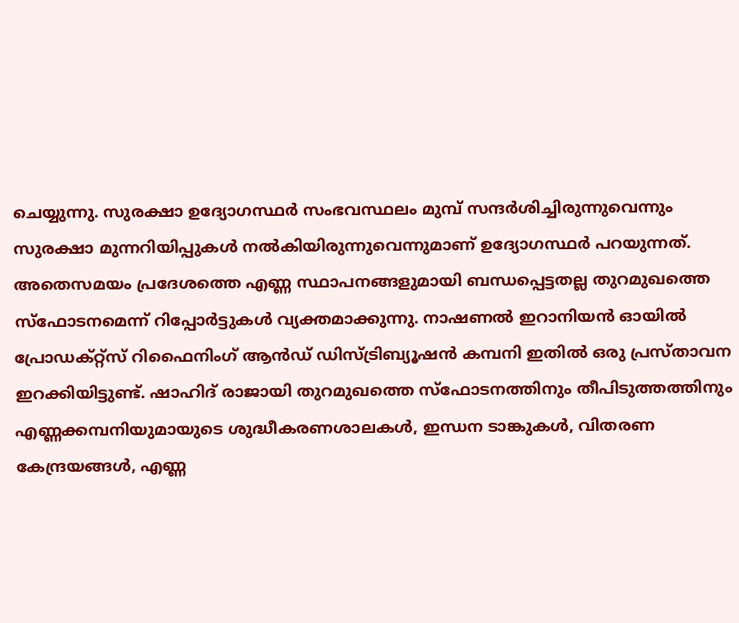ചെയ്യുന്നു. സുരക്ഷാ ഉദ്യോഗസ്ഥര്‍ സംഭവസ്ഥലം മുമ്പ് സന്ദര്‍ശിച്ചിരുന്നുവെന്നും സുരക്ഷാ മുന്നറിയിപ്പുകള്‍ നല്‍കിയിരുന്നുവെന്നുമാണ് ഉദ്യോഗസ്ഥര്‍ പറയുന്നത്. അതെസമയം പ്രദേശത്തെ എണ്ണ സ്ഥാപനങ്ങളുമായി ബന്ധപ്പെട്ടതല്ല തുറമുഖത്തെ സ്‌ഫോടനമെന്ന് റിപ്പോര്‍ട്ടുകള്‍ വ്യക്തമാക്കുന്നു. നാഷണല്‍ ഇറാനിയന്‍ ഓയില്‍ പ്രോഡക്റ്റ്‌സ് റിഫൈനിംഗ് ആന്‍ഡ് ഡിസ്ട്രിബ്യൂഷന്‍ കമ്പനി ഇതില്‍ ഒരു പ്രസ്താവന ഇറക്കിയിട്ടുണ്ട്. ഷാഹിദ് രാജായി തുറമുഖത്തെ സ്‌ഫോടനത്തിനും തീപിടുത്തത്തിനും എണ്ണക്കമ്പനിയുമായുടെ ശുദ്ധീകരണശാലകള്‍, ഇന്ധന ടാങ്കുകള്‍, വിതരണ കേന്ദ്രയങ്ങള്‍, എണ്ണ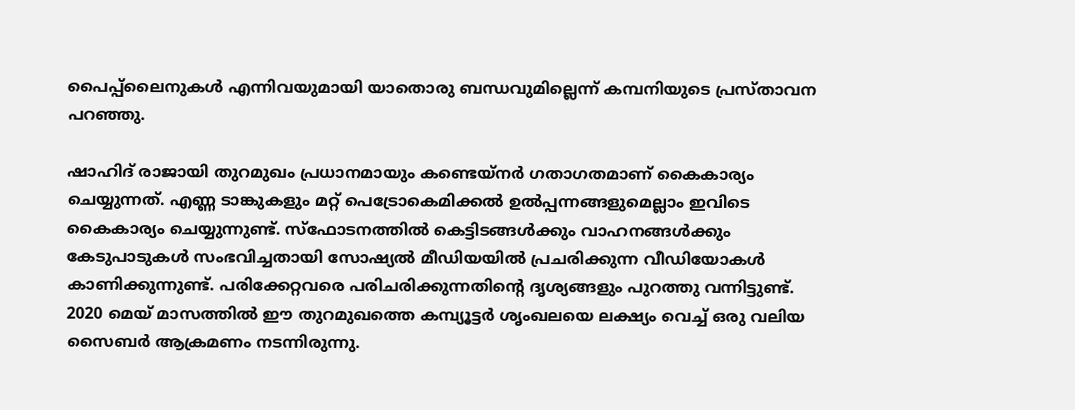പൈപ്പ്‌ലൈനുകള്‍ എന്നിവയുമായി യാതൊരു ബന്ധവുമില്ലെന്ന് കമ്പനിയുടെ പ്രസ്താവന പറഞ്ഞു.

ഷാഹിദ് രാജായി തുറമുഖം പ്രധാനമായും കണ്ടെയ്‌നര്‍ ഗതാഗതമാണ് കൈകാര്യം ചെയ്യുന്നത്. എണ്ണ ടാങ്കുകളും മറ്റ് പെട്രോകെമിക്കല്‍ ഉല്‍പ്പന്നങ്ങളുമെല്ലാം ഇവിടെ കൈകാര്യം ചെയ്യുന്നുണ്ട്. സ്‌ഫോടനത്തില്‍ കെട്ടിടങ്ങള്‍ക്കും വാഹനങ്ങള്‍ക്കും കേടുപാടുകള്‍ സംഭവിച്ചതായി സോഷ്യല്‍ മീഡിയയില്‍ പ്രചരിക്കുന്ന വീഡിയോകള്‍ കാണിക്കുന്നുണ്ട്. പരിക്കേറ്റവരെ പരിചരിക്കുന്നതിന്റെ ദൃശ്യങ്ങളും പുറത്തു വന്നിട്ടുണ്ട്.
2020 മെയ് മാസത്തില്‍ ഈ തുറമുഖത്തെ കമ്പ്യൂട്ടര്‍ ശൃംഖലയെ ലക്ഷ്യം വെച്ച് ഒരു വലിയ സൈബര്‍ ആക്രമണം നടന്നിരുന്നു.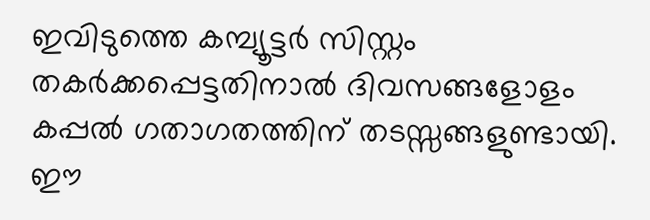ഇവിടുത്തെ കമ്പ്യൂട്ടര്‍ സിസ്റ്റം തകര്‍ക്കപ്പെട്ടതിനാല്‍ ദിവസങ്ങളോളം കപ്പല്‍ ഗതാഗതത്തിന് തടസ്സങ്ങളുണ്ടായി. ഈ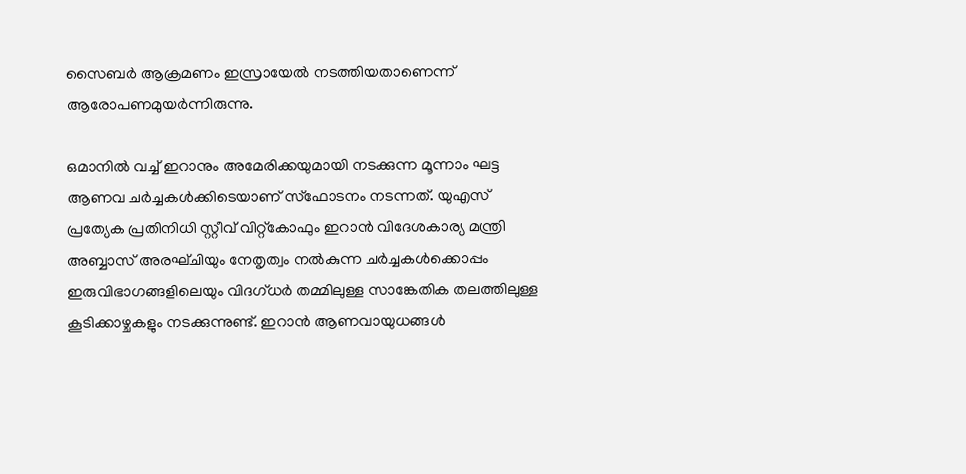സൈബര്‍ ആക്രമണം ഇസ്രായേല്‍ നടത്തിയതാണെന്ന് ആരോപണമുയര്‍ന്നിരുന്നു.

ഒമാനില്‍ വച്ച് ഇറാനും അമേരിക്കയുമായി നടക്കുന്ന മൂന്നാം ഘട്ട ആണവ ചര്‍ച്ചകള്‍ക്കിടെയാണ് സ്‌ഫോടനം നടന്നത്. യുഎസ് പ്രത്യേക പ്രതിനിധി സ്റ്റീവ് വിറ്റ്‌കോഫും ഇറാന്‍ വിദേശകാര്യ മന്ത്രി അബ്ബാസ് അരഘ്ചിയും നേതൃത്വം നല്‍കുന്ന ചര്‍ച്ചകള്‍ക്കൊപ്പം ഇരുവിഭാഗങ്ങളിലെയും വിദഗ്ധര്‍ തമ്മിലുള്ള സാങ്കേതിക തലത്തിലുള്ള കൂടിക്കാഴ്ചകളും നടക്കുന്നുണ്ട്. ഇറാന്‍ ആണവായുധങ്ങള്‍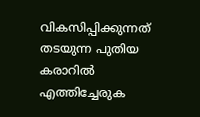വികസിപ്പിക്കുന്നത് തടയുന്ന പുതിയ കരാറില്‍ എത്തിച്ചേരുക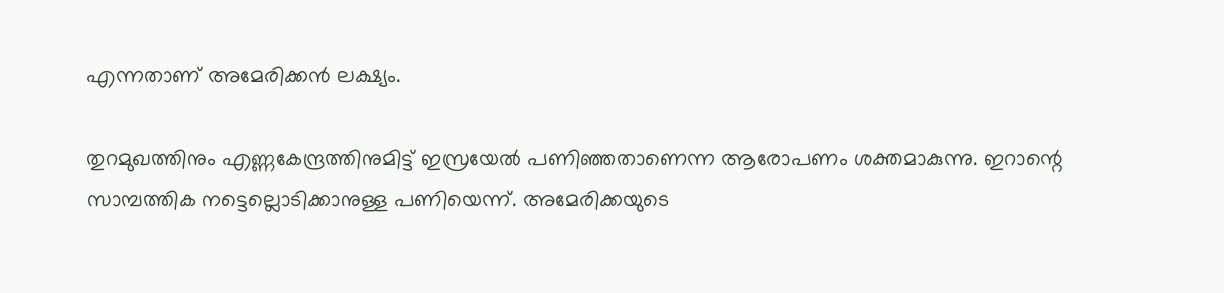എന്നതാണ് അമേരിക്കന്‍ ലക്ഷ്യം.

തുറമുഖത്തിനും എണ്ണകേന്ദ്രത്തിനുമിട്ട് ഇസ്രയേല്‍ പണിഞ്ഞതാണെന്ന ആരോപണം ശക്തമാകുന്നു. ഇറാന്റെ സാമ്പത്തിക നട്ടെല്ലൊടിക്കാനുള്ള പണിയെന്ന്. അമേരിക്കയുടെ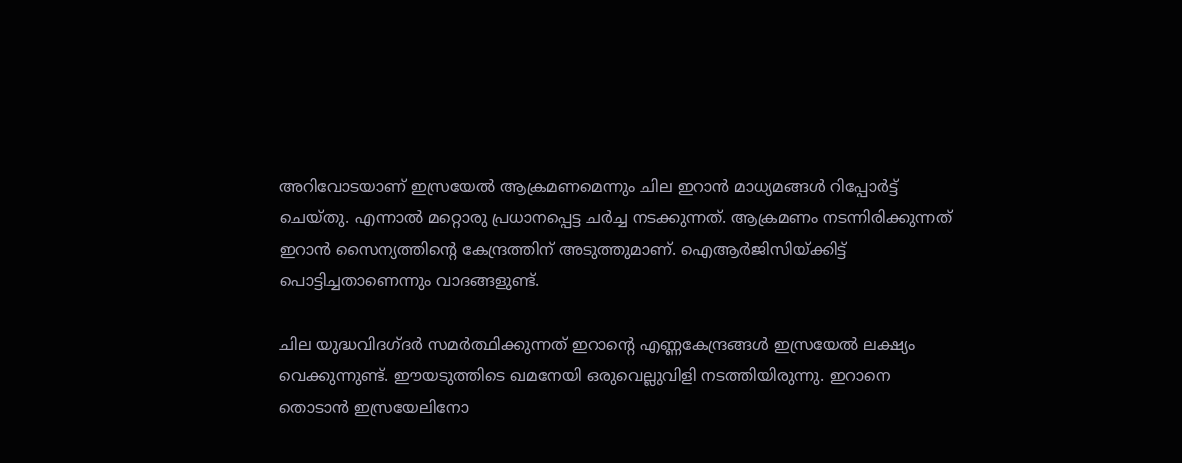അറിവോടയാണ് ഇസ്രയേല്‍ ആക്രമണമെന്നും ചില ഇറാന്‍ മാധ്യമങ്ങള്‍ റിപ്പോര്‍ട്ട് ചെയ്തു. എന്നാല്‍ മറ്റൊരു പ്രധാനപ്പെട്ട ചര്‍ച്ച നടക്കുന്നത്. ആക്രമണം നടന്നിരിക്കുന്നത് ഇറാന്‍ സൈന്യത്തിന്റെ കേന്ദ്രത്തിന് അടുത്തുമാണ്. ഐആര്‍ജിസിയ്ക്കിട്ട് പൊട്ടിച്ചതാണെന്നും വാദങ്ങളുണ്ട്.

ചില യുദ്ധവിദഗ്ദര്‍ സമര്‍ത്ഥിക്കുന്നത് ഇറാന്റെ എണ്ണകേന്ദ്രങ്ങള്‍ ഇസ്രയേല്‍ ലക്ഷ്യം വെക്കുന്നുണ്ട്. ഈയടുത്തിടെ ഖമനേയി ഒരുവെല്ലുവിളി നടത്തിയിരുന്നു. ഇറാനെ തൊടാന്‍ ഇസ്രയേലിനോ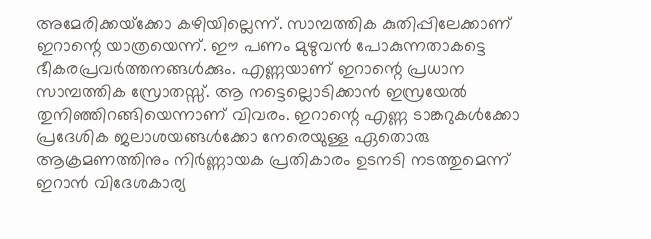അമേരിക്കയ്‌ക്കോ കഴിയില്ലെന്ന്. സാമ്പത്തിക കുതിപ്പിലേക്കാണ് ഇറാന്റെ യാത്രയെന്ന്. ഈ പണം മുഴുവന്‍ പോകുന്നതാകട്ടെ ഭീകരപ്രവര്‍ത്തനങ്ങള്‍ക്കും. എണ്ണയാണ് ഇറാന്റെ പ്രധാന സാമ്പത്തിക സ്രോതസ്സ്. ആ നട്ടെല്ലൊടിക്കാന്‍ ഇസ്രയേല്‍ തുനിഞ്ഞിറങ്ങിയെന്നാണ് വിവരം. ഇറാന്റെ എണ്ണ ടാങ്കറുകള്‍ക്കോ പ്രദേശിക ജലാശയങ്ങള്‍ക്കോ നേരെയുള്ള ഏതൊരു ആക്രമണത്തിനും നിര്‍ണ്ണായക പ്രതികാരം ഉടനടി നടത്തുമെന്ന് ഇറാന്‍ വിദേശകാര്യ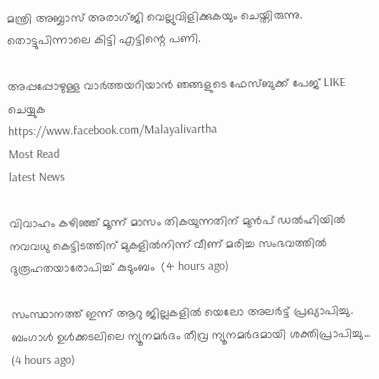മന്ത്രി അബ്ബാസ് അരാഗ്ജി വെല്ലുവിളിക്കുകയും ചെയ്തിരുന്നു. തൊട്ടുപിന്നാലെ കിട്ടി എട്ടിന്റെ പണി.

അപ്പപ്പോഴുള്ള വാര്‍ത്തയറിയാന്‍ ഞങ്ങളുടെ ഫേസ്‌ബുക്ക്‌ പേജ് LIKE ചെയ്യുക
https://www.facebook.com/Malayalivartha
Most Read
latest News

വിവാഹം കഴിഞ്ഞ് മൂന്ന് മാസം തികയുന്നതിന് മുൻപ് ഡൽഹിയിൽ നവവധു കെട്ടിടത്തിന് മുകളിൽനിന്ന് വീണ് മരിച്ച സംഭവത്തിൽ ദുരൂഹതയാരോപിച്ച് കുടുംബം  (4 hours ago)

സംസ്ഥാനത്ത് ഇന്ന് ആറു ജില്ലകളില്‍ യെലോ അലര്‍ട്ട് പ്രഖ്യാപിച്ചു. ബംഗാള്‍ ഉള്‍ക്കടലിലെ ന്യൂനമര്‍ദം തീവ്ര ന്യൂനമര്‍ദമായി ശക്തിപ്രാപിച്ചു...  (4 hours ago)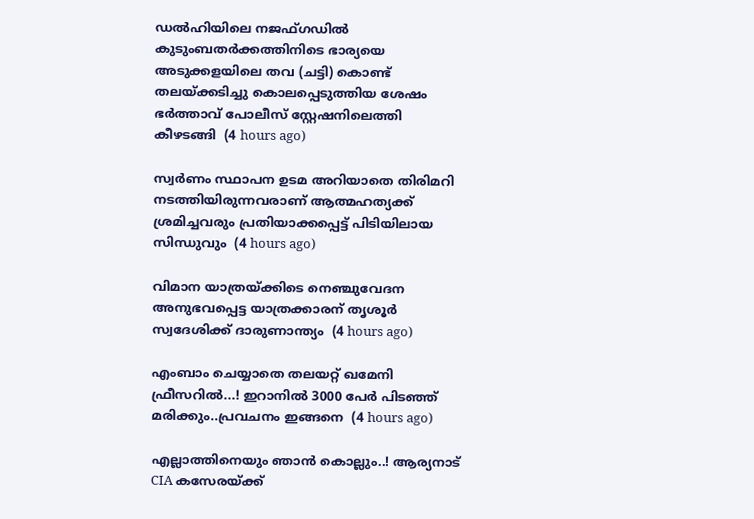ഡൽഹിയിലെ നജഫ്ഗഡിൽ കുടുംബതർക്കത്തിനിടെ ഭാര്യയെ അടുക്കളയിലെ തവ (ചട്ടി) കൊണ്ട് തലയ്ക്കടിച്ചു കൊലപ്പെടുത്തിയ ശേഷം ഭർത്താവ് പോലീസ് സ്റ്റേഷനിലെത്തി കീഴടങ്ങി  (4 hours ago)

സ്വര്‍ണം സ്ഥാപന ഉടമ അറിയാതെ തിരിമറി നടത്തിയിരുന്നവരാണ് ആത്മഹത്യക്ക് ശ്രമിച്ചവരും പ്രതിയാക്കപ്പെട്ട് പിടിയിലായ സിന്ധുവും  (4 hours ago)

വിമാന യാത്രയ്ക്കിടെ നെഞ്ചുവേദന അനുഭവപ്പെട്ട യാത്രക്കാരന് തൃശൂര്‍ സ്വദേശിക്ക് ദാരുണാന്ത്യം  (4 hours ago)

എംബാം ചെയ്യാതെ തലയറ്റ് ഖമേനി ഫ്രീസറിൽ...! ഇറാനിൽ 3000 പേർ പിടഞ്ഞ് മരിക്കും..പ്രവചനം ഇങ്ങനെ  (4 hours ago)

എല്ലാത്തിനെയും ഞാൻ കൊല്ലും..! ആര്യനാട് CIA കസേരയ്ക്ക്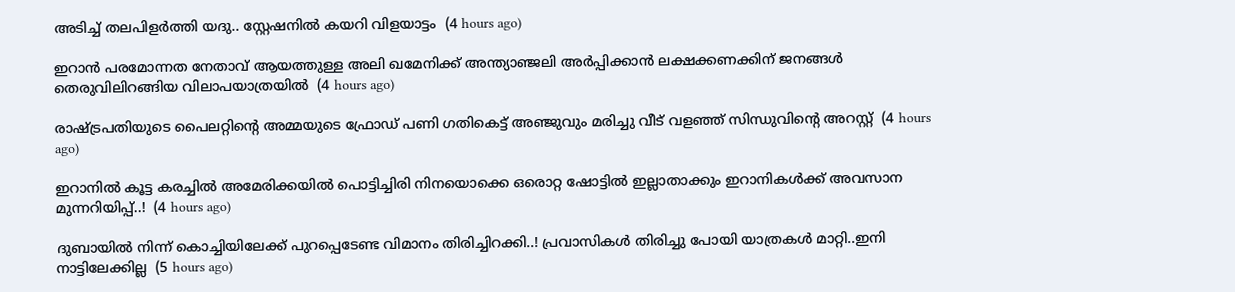അടിച്ച് തലപിളർത്തി യദു.. സ്റ്റേഷനിൽ കയറി വിളയാട്ടം  (4 hours ago)

ഇറാന്‍ പരമോന്നത നേതാവ് ആയത്തുള്ള അലി ഖമേനിക്ക് അന്ത്യാഞ്ജലി അര്‍പ്പിക്കാന്‍ ലക്ഷക്കണക്കിന് ജനങ്ങള്‍ തെരുവിലിറങ്ങിയ വിലാപയാത്രയില്‍  (4 hours ago)

രാഷ്ട്രപതിയുടെ പൈലറ്റിന്റെ അമ്മയുടെ ഫ്രോഡ് പണി ഗതികെട്ട് അഞ്ജുവും മരിച്ചു വീട് വളഞ്ഞ് സിന്ധുവിന്റെ അറസ്റ്റ്  (4 hours ago)

ഇറാനിൽ കൂട്ട കരച്ചിൽ അമേരിക്കയിൽ പൊട്ടിച്ചിരി നിനയൊക്കെ ഒരൊറ്റ ഷോട്ടിൽ ഇല്ലാതാക്കും ഇറാനികൾക്ക് അവസാന മുന്നറിയിപ്പ്..!  (4 hours ago)

ദുബായിൽ നിന്ന് കൊച്ചിയിലേക്ക് പുറപ്പെടേണ്ട വിമാനം തിരിച്ചിറക്കി..! പ്രവാസികൾ തിരിച്ചു പോയി യാത്രകൾ മാറ്റി..ഇനി നാട്ടിലേക്കില്ല  (5 hours ago)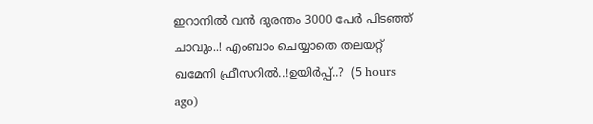ഇറാനിൽ വൻ ദുരന്തം 3000 പേർ പിടഞ്ഞ് ചാവും..! എംബാം ചെയ്യാതെ തലയറ്റ് ഖമേനി ഫ്രീസറിൽ..!ഉയിർപ്പ്..?  (5 hours ago)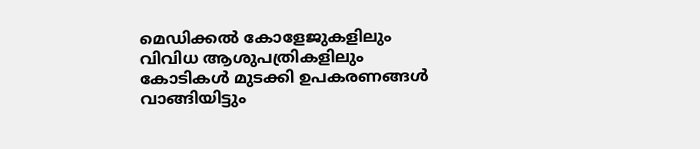മെഡിക്കൽ കോളേജുകളിലും വിവിധ ആശുപത്രികളിലും കോടികൾ മുടക്കി ഉപകരണങ്ങൾ വാങ്ങിയിട്ടും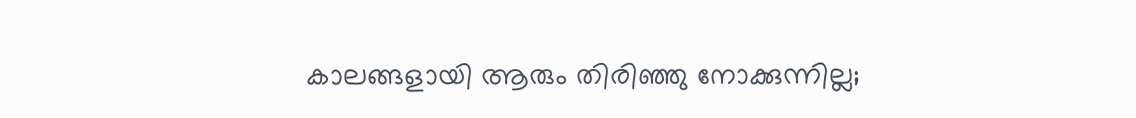കാലങ്ങളായി ആരും തിരിഞ്ഞു നോക്കുന്നില്ല;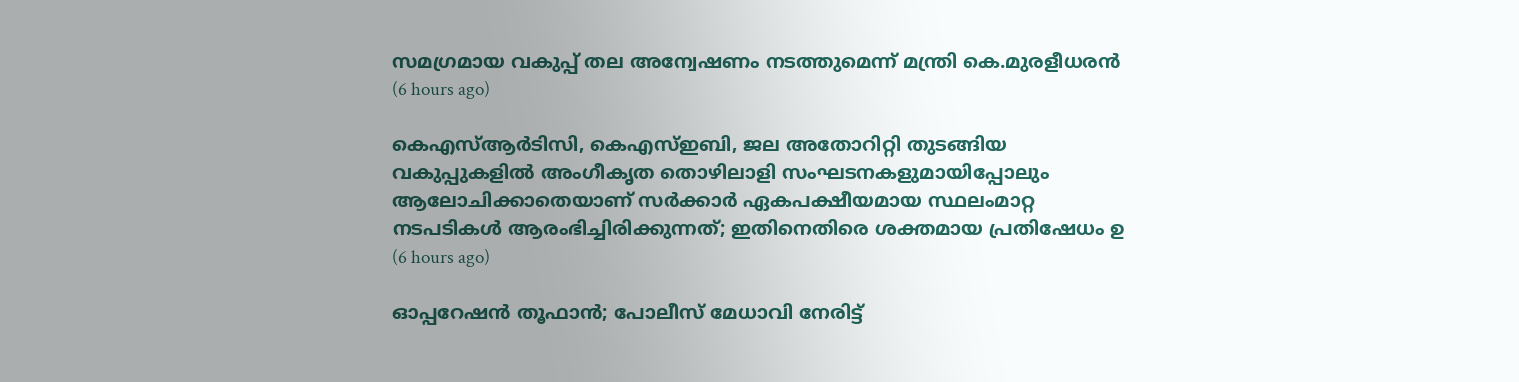സമഗ്രമായ വകുപ്പ് തല അന്വേഷണം നടത്തുമെന്ന് മന്ത്രി കെ.മുരളീധരൻ  (6 hours ago)

കെഎസ്ആർടിസി, കെഎസ്ഇബി, ജല അതോറിറ്റി തുടങ്ങിയ വകുപ്പുകളിൽ അംഗീകൃത തൊഴിലാളി സംഘടനകളുമായിപ്പോലും ആലോചിക്കാതെയാണ് സർക്കാർ ഏകപക്ഷീയമായ സ്ഥലംമാറ്റ നടപടികൾ ആരംഭിച്ചിരിക്കുന്നത്; ഇതിനെതിരെ ശക്തമായ പ്രതിഷേധം ഉ  (6 hours ago)

ഓപ്പറേഷൻ തൂഫാൻ; പോലീസ് മേധാവി നേരിട്ട്‌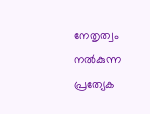നേതൃത്വം നൽകുന്ന പ്രത്യേക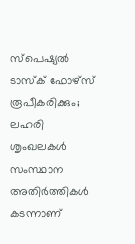സ്പെഷ്യൽ ടാസ്‌ക് ഫോഴ്‌സ് രൂപീകരിക്കും; ലഹരി ശൃംഖലകൾ സംസ്ഥാന അതിർത്തികൾ കടന്നാണ്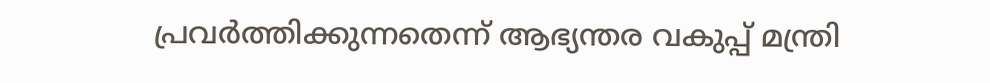പ്രവർത്തിക്കുന്നതെന്ന് ആഭ്യന്തര വകുപ്പ് മന്ത്രി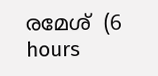രമേശ്  (6 hours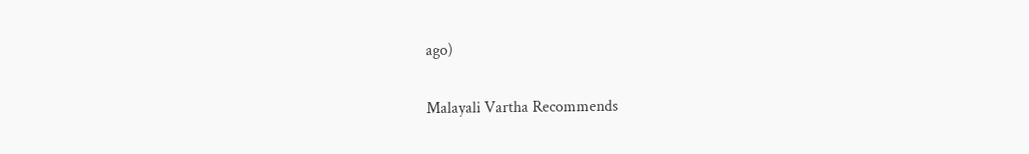ago)

Malayali Vartha Recommends